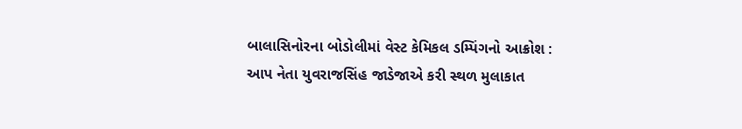બાલાસિનોરના બોડોલીમાં વેસ્ટ કેમિકલ ડમ્પિંગનો આક્રોશ : આપ નેતા યુવરાજસિંહ જાડેજાએ કરી સ્થળ મુલાકાત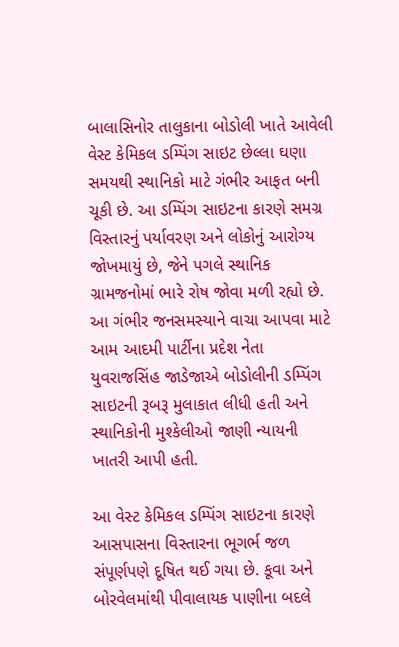બાલાસિનોર તાલુકાના બોડોલી ખાતે આવેલી વેસ્ટ કેમિકલ ડમ્પિંગ સાઇટ છેલ્લા ઘણા સમયથી સ્થાનિકો માટે ગંભીર આફત બની ચૂકી છે. આ ડમ્પિંગ સાઇટના કારણે સમગ્ર વિસ્તારનું પર્યાવરણ અને લોકોનું આરોગ્ય જોખમાયું છે, જેને પગલે સ્થાનિક ગ્રામજનોમાં ભારે રોષ જોવા મળી રહ્યો છે. આ ગંભીર જનસમસ્યાને વાચા આપવા માટે આમ આદમી પાર્ટીના પ્રદેશ નેતા યુવરાજસિંહ જાડેજાએ બોડોલીની ડમ્પિંગ સાઇટની રૂબરૂ મુલાકાત લીધી હતી અને સ્થાનિકોની મુશ્કેલીઓ જાણી ન્યાયની ખાતરી આપી હતી.

આ વેસ્ટ કેમિકલ ડમ્પિંગ સાઇટના કારણે આસપાસના વિસ્તારના ભૂગર્ભ જળ સંપૂર્ણપણે દૂષિત થઈ ગયા છે. કૂવા અને બોરવેલમાંથી પીવાલાયક પાણીના બદલે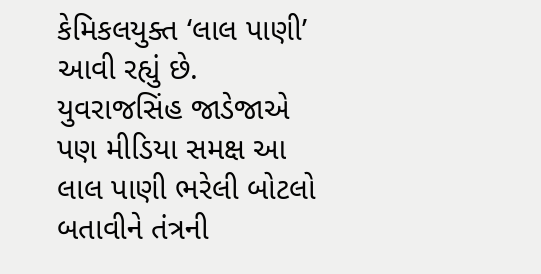કેમિકલયુક્ત ‘લાલ પાણી’ આવી રહ્યું છે. યુવરાજસિંહ જાડેજાએ પણ મીડિયા સમક્ષ આ લાલ પાણી ભરેલી બોટલો બતાવીને તંત્રની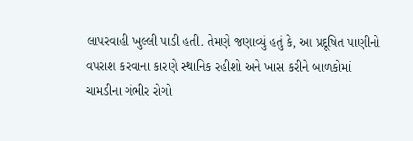લાપરવાહી ખુલ્લી પાડી હતી. તેમણે જણાવ્યું હતું કે, આ પ્રદૂષિત પાણીનો વપરાશ કરવાના કારણે સ્થાનિક રહીશો અને ખાસ કરીને બાળકોમાં ચામડીના ગંભીર રોગો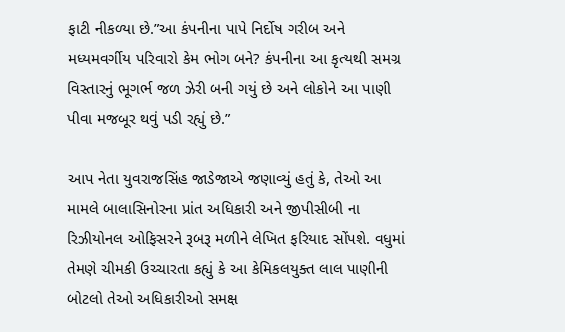ફાટી નીકળ્યા છે.”આ કંપનીના પાપે નિર્દોષ ગરીબ અને મધ્યમવર્ગીય પરિવારો કેમ ભોગ બને? કંપનીના આ કૃત્યથી સમગ્ર વિસ્તારનું ભૂગર્ભ જળ ઝેરી બની ગયું છે અને લોકોને આ પાણી પીવા મજબૂર થવું પડી રહ્યું છે.”

આપ નેતા યુવરાજસિંહ જાડેજાએ જણાવ્યું હતું કે, તેઓ આ મામલે બાલાસિનોરના પ્રાંત અધિકારી અને જીપીસીબી ના રિઝીયોનલ ઓફિસરને રૂબરૂ મળીને લેખિત ફરિયાદ સોંપશે. વધુમાં તેમણે ચીમકી ઉચ્ચારતા કહ્યું કે આ કેમિકલયુક્ત લાલ પાણીની બોટલો તેઓ અધિકારીઓ સમક્ષ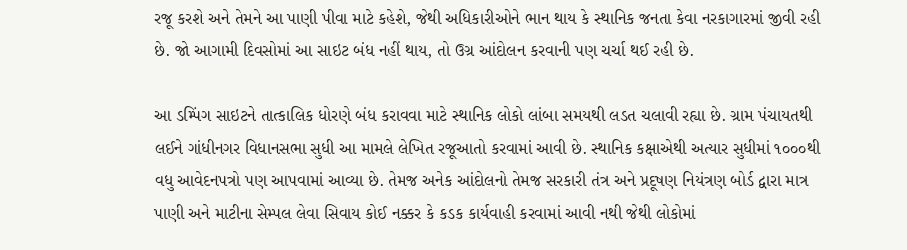રજૂ કરશે અને તેમને આ પાણી પીવા માટે કહેશે, જેથી અધિકારીઓને ભાન થાય કે સ્થાનિક જનતા કેવા નરકાગારમાં જીવી રહી છે. જો આગામી દિવસોમાં આ સાઇટ બંધ નહીં થાય, તો ઉગ્ર આંદોલન કરવાની પણ ચર્ચા થઈ રહી છે.

આ ડમ્પિંગ સાઇટને તાત્કાલિક ધોરણે બંધ કરાવવા માટે સ્થાનિક લોકો લાંબા સમયથી લડત ચલાવી રહ્યા છે. ગ્રામ પંચાયતથી લઈને ગાંધીનગર વિધાનસભા સુધી આ મામલે લેખિત રજૂઆતો કરવામાં આવી છે. સ્થાનિક કક્ષાએથી અત્યાર સુધીમાં ૧૦૦૦થી વધુ આવેદનપત્રો પણ આપવામાં આવ્યા છે. તેમજ અનેક આંદોલનો તેમજ સરકારી તંત્ર અને પ્રદૂષણ નિયંત્રણ બોર્ડ દ્વારા માત્ર પાણી અને માટીના સેમ્પલ લેવા સિવાય કોઈ નક્કર કે કડક કાર્યવાહી કરવામાં આવી નથી જેથી લોકોમાં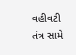વહીવટી તંત્ર સામે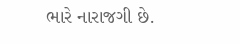ભારે નારાજગી છે.